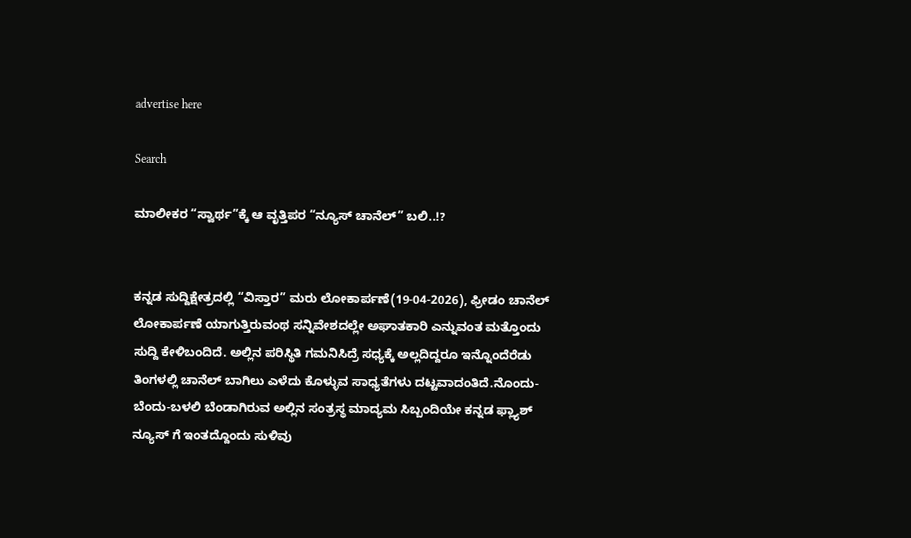advertise here

Search

ಮಾಲೀಕರ “ಸ್ವಾರ್ಥ”ಕ್ಕೆ ಆ ವೃತ್ತಿಪರ “ನ್ಯೂಸ್‌ ಚಾನೆಲ್” ಬಲಿ..!?


ಕನ್ನಡ ಸುದ್ದಿಕ್ಷೇತ್ರದಲ್ಲಿ “ವಿಸ್ತಾರ” ಮರು ಲೋಕಾರ್ಪಣೆ(19-04-2026), ಫ್ರೀಡಂ ಚಾನೆಲ್‌ ಲೋಕಾರ್ಪಣೆ ಯಾಗುತ್ತಿರುವಂಥ ಸನ್ನಿವೇಶದಲ್ಲೇ ಅಘಾತಕಾರಿ ಎನ್ನುವಂತ ಮತ್ತೊಂದು ಸುದ್ದಿ ಕೇಳಿಬಂದಿದೆ. ಅಲ್ಲಿನ ಪರಿಸ್ಥಿತಿ ಗಮನಿಸಿದ್ರೆ ಸಧ್ಯಕ್ಕೆ ಅಲ್ಲದಿದ್ದರೂ ಇನ್ನೊಂದೆರೆಡು ತಿಂಗಳಲ್ಲಿ ಚಾನೆಲ್‌ ಬಾಗಿಲು ಎಳೆದು ಕೊಳ್ಳುವ ಸಾಧ್ಯತೆಗಳು ದಟ್ಟವಾದಂತಿದೆ.ನೊಂದು-ಬೆಂದು-ಬಳಲಿ ಬೆಂಡಾಗಿರುವ ಅಲ್ಲಿನ ಸಂತ್ರಸ್ಥ ಮಾದ್ಯಮ ಸಿಬ್ಬಂದಿಯೇ ಕನ್ನಡ ಫ್ಲ್ಯಾಶ್‌ ನ್ಯೂಸ್‌ ಗೆ ಇಂತದ್ದೊಂದು ಸುಳಿವು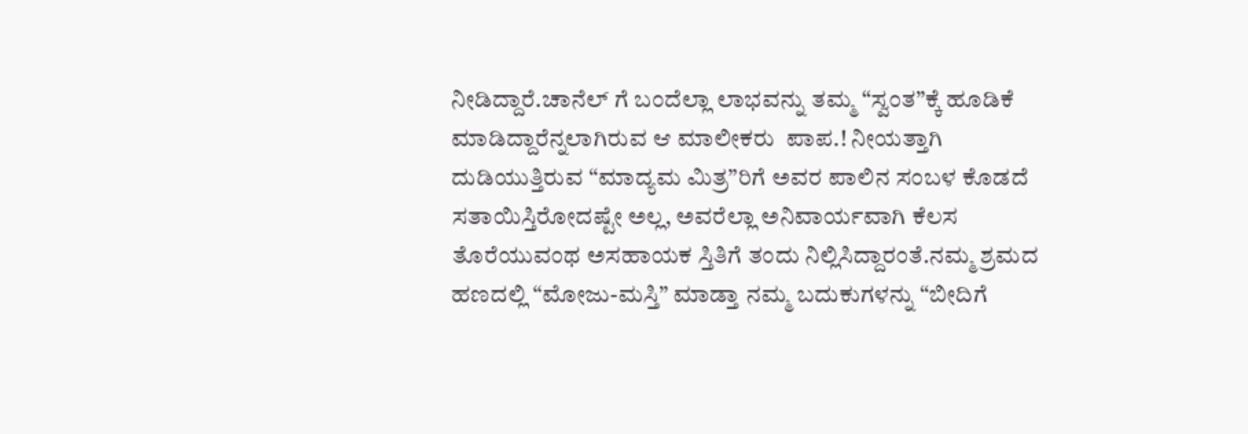ನೀಡಿದ್ದಾರೆ.ಚಾನೆಲ್‌ ಗೆ ಬಂದೆಲ್ಲಾ ಲಾಭವನ್ನು ತಮ್ಮ “ಸ್ವಂತ”ಕ್ಕೆ ಹೂಡಿಕೆ ಮಾಡಿದ್ದಾರೆನ್ನಲಾಗಿರುವ ಆ ಮಾಲೀಕರು  ಪಾಪ.! ನೀಯತ್ತಾಗಿ ದುಡಿಯುತ್ತಿರುವ “ಮಾದ್ಯಮ ಮಿತ್ರ”ರಿಗೆ ಅವರ ಪಾಲಿನ ಸಂಬಳ ಕೊಡದೆ ಸತಾಯಿಸ್ತಿರೋದಷ್ಟೇ ಅಲ್ಲ, ಅವರೆಲ್ಲಾ ಅನಿವಾರ್ಯವಾಗಿ ಕೆಲಸ ತೊರೆಯುವಂಥ ಅಸಹಾಯಕ ಸ್ತಿತಿಗೆ ತಂದು ನಿಲ್ಲಿಸಿದ್ದಾರಂತೆ.ನಮ್ಮ ಶ್ರಮದ ಹಣದಲ್ಲಿ “ಮೋಜು-ಮಸ್ತಿ” ಮಾಡ್ತಾ ನಮ್ಮ ಬದುಕುಗಳನ್ನು “ಬೀದಿಗೆ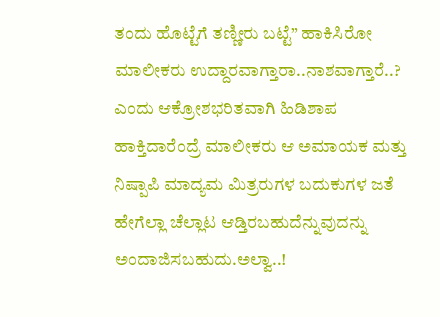ತಂದು ಹೊಟ್ಟೆಗೆ ತಣ್ಣೀರು ಬಟ್ಟೆ” ಹಾಕಿಸಿರೋ ಮಾಲೀಕರು ಉದ್ದಾರವಾಗ್ತಾರಾ..ನಾಶವಾಗ್ತಾರೆ..? ಎಂದು ಆಕ್ರೋಶಭರಿತವಾಗಿ ಹಿಡಿಶಾಪ ಹಾಕ್ತಿದಾರೆಂದ್ರೆ ಮಾಲೀಕರು ಆ ಅಮಾಯಕ ಮತ್ತು ನಿಷ್ಪಾಪಿ ಮಾದ್ಯಮ ಮಿತ್ರರುಗಳ ಬದುಕುಗಳ ಜತೆ ಹೇಗೆಲ್ಲಾ ಚೆಲ್ಲಾಟ ಆಡ್ತಿರಬಹುದೆನ್ನುವುದನ್ನು ಅಂದಾಜಿಸಬಹುದು.ಅಲ್ವಾ..!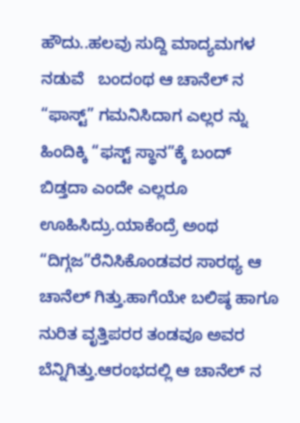ಹೌದು..ಹಲವು ಸುದ್ದಿ ಮಾದ್ಯಮಗಳ ನಡುವೆ   ಬಂದಂಥ ಆ ಚಾನೆಲ್‌ ನ “ಫಾಸ್ಟ್‌” ಗಮನಿಸಿದಾಗ ಎಲ್ಲರ ನ್ನು ಹಿಂದಿಕ್ಕಿ “ಫಸ್ಟ್‌ ಸ್ಥಾನ”ಕ್ಕೆ ಬಂದ್‌ ಬಿಡ್ತದಾ ಎಂದೇ ಎಲ್ಲರೂ ಊಹಿಸಿದ್ರು.ಯಾಕೆಂದ್ರೆ ಅಂಥ “ದಿಗ್ಗಜ”ರೆನಿಸಿಕೊಂಡವರ ಸಾರಥ್ಯ ಆ ಚಾನೆಲ್‌ ಗಿತ್ತು.ಹಾಗೆಯೇ ಬಲಿಷ್ಠ ಹಾಗೂ ನುರಿತ ವೃತ್ತಿಪರರ ತಂಡವೂ ಅವರ ಬೆನ್ನಿಗಿತ್ತು.ಆರಂಭದಲ್ಲಿ ಆ ಚಾನೆಲ್‌ ನ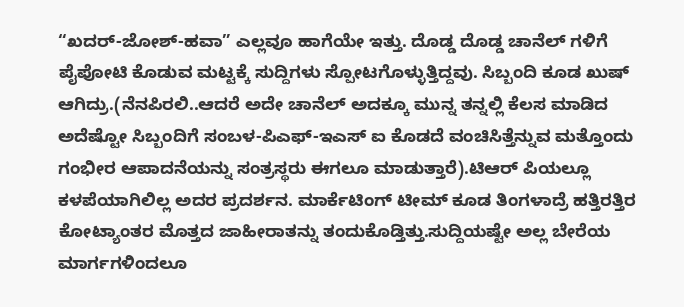“ಖದರ್‌-ಜೋಶ್-ಹವಾ” ಎಲ್ಲವೂ ಹಾಗೆಯೇ ಇತ್ತು. ದೊಡ್ಡ ದೊಡ್ಡ ಚಾನೆಲ್‌ ಗಳಿಗೆ ಪೈಪೋಟಿ ಕೊಡುವ ಮಟ್ಟಕ್ಕೆ ಸುದ್ದಿಗಳು ಸ್ಪೋಟಗೊಳ್ಳುತ್ತಿದ್ದವು. ಸಿಬ್ಬಂದಿ ಕೂಡ ಖುಷ್‌ ಆಗಿದ್ರು.(ನೆನಪಿರಲಿ..ಆದರೆ ಅದೇ ಚಾನೆಲ್‌ ಅದಕ್ಕೂ ಮುನ್ನ ತನ್ನಲ್ಲಿ ಕೆಲಸ ಮಾಡಿದ ಅದೆಷ್ಟೋ ಸಿಬ್ಬಂದಿಗೆ ಸಂಬಳ-ಪಿಎಫ್-ಇಎಸ್‌ ಐ ಕೊಡದೆ ವಂಚಿಸಿತ್ತೆನ್ನುವ ಮತ್ತೊಂದು ಗಂಭೀರ ಆಪಾದನೆಯನ್ನು ಸಂತ್ರಸ್ಥರು ಈಗಲೂ ಮಾಡುತ್ತಾರೆ).ಟಿಆರ್‌ ಪಿಯಲ್ಲೂ ಕಳಪೆಯಾಗಿಲಿಲ್ಲ ಅದರ ಪ್ರದರ್ಶನ. ಮಾರ್ಕೆಟಿಂಗ್‌ ಟೀಮ್‌ ಕೂಡ ತಿಂಗಳಾದ್ರೆ ಹತ್ತಿರತ್ತಿರ ಕೋಟ್ಯಾಂತರ ಮೊತ್ತದ ಜಾಹೀರಾತನ್ನು ತಂದುಕೊಡ್ತಿತ್ತು.ಸುದ್ದಿಯಷ್ಟೇ ಅಲ್ಲ ಬೇರೆಯ ಮಾರ್ಗಗಳಿಂದಲೂ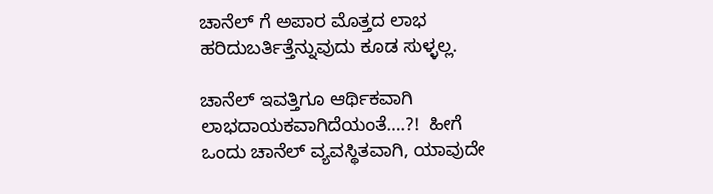ಚಾನೆಲ್‌ ಗೆ ಅಪಾರ ಮೊತ್ತದ ಲಾಭ ಹರಿದುಬರ್ತಿತ್ತೆನ್ನುವುದು ಕೂಡ ಸುಳ್ಳಲ್ಲ.

ಚಾನೆಲ್‌ ಇವತ್ತಿಗೂ ಆರ್ಥಿಕವಾಗಿ ಲಾಭದಾಯಕವಾಗಿದೆಯಂತೆ….?!  ಹೀಗೆ ಒಂದು ಚಾನೆಲ್‌ ವ್ಯವಸ್ಥಿತವಾಗಿ, ಯಾವುದೇ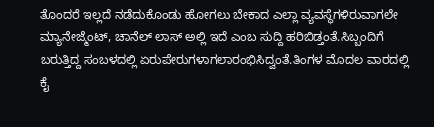ತೊಂದರೆ ಇಲ್ಲದೆ ನಡೆದುಕೊಂಡು ಹೋಗಲು ಬೇಕಾದ ಎಲ್ಲಾ ವ್ಯವಸ್ಥೆಗಳಿರುವಾಗಲೇ ಮ್ಯಾನೇಜ್ಮೆಂಟ್‌, ಚಾನೆಲ್‌ ಲಾಸ್‌ ಅಲ್ಲಿ ಇದೆ ಎಂಬ ಸುದ್ದಿ ಹರಿಬಿಡ್ತಂತೆ.ಸಿಬ್ಬಂದಿಗೆ ಬರುತ್ತಿದ್ದ ಸಂಬಳದಲ್ಲಿ ಏರುಪೇರುಗಳಾಗಲಾರಂಭಿಸಿದ್ವಂತೆ.ತಿಂಗಳ ಮೊದಲ ವಾರದಲ್ಲಿ  ಕೈ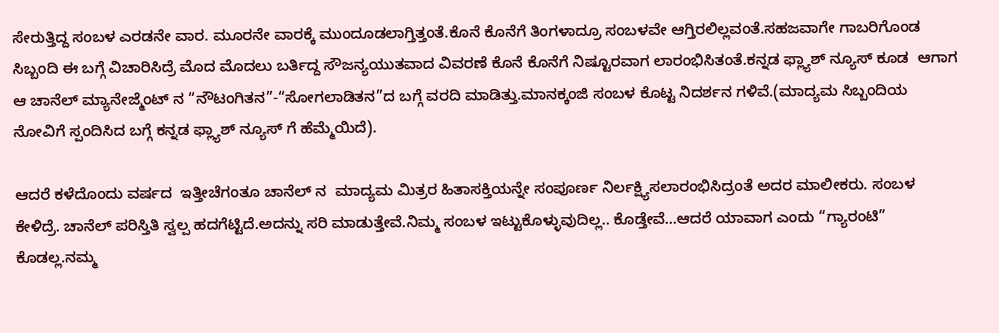ಸೇರುತ್ತಿದ್ದ ಸಂಬಳ ಎರಡನೇ ವಾರ. ಮೂರನೇ ವಾರಕ್ಕೆ ಮುಂದೂಡಲಾಗ್ತಿತ್ತಂತೆ.ಕೊನೆ ಕೊನೆಗೆ ತಿಂಗಳಾದ್ರೂ ಸಂಬಳವೇ ಆಗ್ತಿರಲಿಲ್ಲವಂತೆ.ಸಹಜವಾಗೇ ಗಾಬರಿಗೊಂಡ ಸಿಬ್ಬಂದಿ ಈ ಬಗ್ಗೆ ವಿಚಾರಿಸಿದ್ರೆ ಮೊದ ಮೊದಲು ಬರ್ತಿದ್ದ ಸೌಜನ್ಯಯುತವಾದ ವಿವರಣೆ ಕೊನೆ ಕೊನೆಗೆ ನಿಷ್ಟೂರವಾಗ ಲಾರಂಭಿಸಿತಂತೆ.ಕನ್ನಡ ಫ್ಲ್ಯಾಶ್‌ ನ್ಯೂಸ್‌ ಕೂಡ  ಆಗಾಗ ಆ ಚಾನೆಲ್‌ ಮ್ಯಾನೇಜ್ಮೆಂಟ್‌ ನ “ನೌಟಂಗಿತನ”-“ಸೋಗಲಾಡಿತನ”ದ ಬಗ್ಗೆ ವರದಿ ಮಾಡಿತ್ತು.ಮಾನಕ್ಕಂಜಿ ಸಂಬಳ ಕೊಟ್ಟ ನಿದರ್ಶನ ಗಳಿವೆ.(ಮಾದ್ಯಮ ಸಿಬ್ಬಂದಿಯ ನೋವಿಗೆ ಸ್ಪಂದಿಸಿದ ಬಗ್ಗೆ ಕನ್ನಡ ಫ್ಲ್ಯಾಶ್‌ ನ್ಯೂಸ್‌ ಗೆ ಹೆಮ್ಮೆಯಿದೆ).

ಆದರೆ ಕಳೆದೊಂದು ವರ್ಷದ  ಇತ್ತೀಚೆಗಂತೂ ಚಾನೆಲ್‌ ನ  ಮಾದ್ಯಮ ಮಿತ್ರರ ಹಿತಾಸಕ್ತಿಯನ್ನೇ ಸಂಪೂರ್ಣ ನಿರ್ಲಕ್ಷ್ಯಿಸಲಾರಂಭಿಸಿದ್ರಂತೆ ಅದರ ಮಾಲೀಕರು. ಸಂಬಳ ಕೇಳಿದ್ರೆ. ಚಾನೆಲ್‌ ಪರಿಸ್ತಿತಿ ಸ್ವಲ್ಪ ಹದಗೆಟ್ಟಿದೆ.ಅದನ್ನು ಸರಿ ಮಾಡುತ್ತೇವೆ.ನಿಮ್ಮ ಸಂಬಳ ಇಟ್ಟುಕೊಳ್ಳುವುದಿಲ್ಲ.. ಕೊಡ್ತೇವೆ…ಆದರೆ ಯಾವಾಗ ಎಂದು “ಗ್ಯಾರಂಟಿ” ಕೊಡಲ್ಲ.ನಮ್ಮ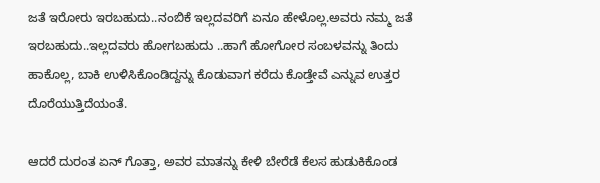ಜತೆ ಇರೋರು ಇರಬಹುದು..ನಂಬಿಕೆ ಇಲ್ಲದವರಿಗೆ ಏನೂ ಹೇಳೊಲ್ಲ.ಅವರು ನಮ್ಮ ಜತೆ ಇರಬಹುದು..ಇಲ್ಲದವರು ಹೋಗಬಹುದು ..ಹಾಗೆ ಹೋಗೋರ ಸಂಬಳವನ್ನು ತಿಂದು ಹಾಕೊಲ್ಲ, ಬಾಕಿ ಉಳಿಸಿಕೊಂಡಿದ್ದನ್ನು ಕೊಡುವಾಗ ಕರೆದು ಕೊಡ್ತೇವೆ ಎನ್ನುವ ಉತ್ತರ ದೊರೆಯುತ್ತಿದೆಯಂತೆ.

ಆದರೆ ದುರಂತ ಏನ್‌ ಗೊತ್ತಾ, ಅವರ ಮಾತನ್ನು ಕೇಳಿ ಬೇರೆಡೆ ಕೆಲಸ ಹುಡುಕಿಕೊಂಡ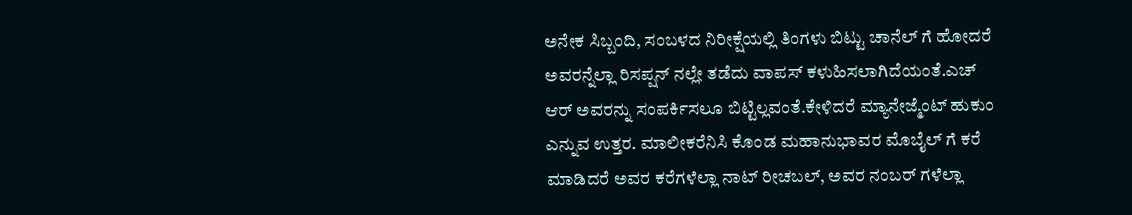ಅನೇಕ ಸಿಬ್ಬಂದಿ, ಸಂಬಳದ ನಿರೀಕ್ಷೆಯಲ್ಲಿ ತಿಂಗಳು ಬಿಟ್ಟು ಚಾನೆಲ್‌ ಗೆ ಹೋದರೆ ಅವರನ್ನೆಲ್ಲಾ ರಿಸಪ್ಷನ್‌ ನಲ್ಲೇ ತಡೆದು ವಾಪಸ್‌ ಕಳುಹಿಸಲಾಗಿದೆಯಂತೆ.ಎಚ್‌ ಆರ್‌ ಅವರನ್ನು ಸಂಪರ್ಕಿಸಲೂ ಬಿಟ್ಟಿಲ್ಲವಂತೆ.ಕೇಳಿದರೆ ಮ್ಯಾನೇಜ್ಮೆಂಟ್‌ ಹುಕುಂ ಎನ್ನುವ ಉತ್ತರ. ಮಾಲೀಕರೆನಿಸಿ ಕೊಂಡ ಮಹಾನುಭಾವರ ಮೊಬೈಲ್‌ ಗೆ ಕರೆ ಮಾಡಿದರೆ ಅವರ ಕರೆಗಳೆಲ್ಲಾ ನಾಟ್‌ ರೀಚಬಲ್, ಅವರ ನಂಬರ್‌ ಗಳೆಲ್ಲಾ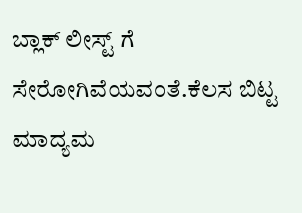ಬ್ಲಾಕ್ ಲೀಸ್ಟ್‌ ಗೆ ಸೇರೋಗಿವೆಯವಂತೆ.ಕೆಲಸ ಬಿಟ್ಟ  ಮಾದ್ಯಮ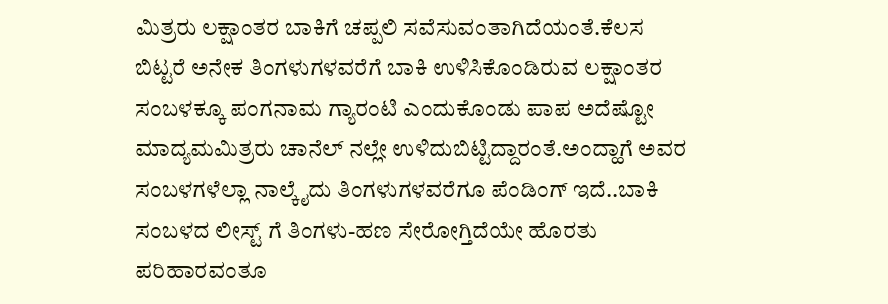ಮಿತ್ರರು ಲಕ್ಷಾಂತರ ಬಾಕಿಗೆ ಚಪ್ಪಲಿ ಸವೆಸುವಂತಾಗಿದೆಯಂತೆ.ಕೆಲಸ ಬಿಟ್ಟರೆ ಅನೇಕ ತಿಂಗಳುಗಳವರೆಗೆ ಬಾಕಿ ಉಳಿಸಿಕೊಂಡಿರುವ ಲಕ್ಷಾಂತರ ಸಂಬಳಕ್ಕೂ ಪಂಗನಾಮ ಗ್ಯಾರಂಟಿ ಎಂದುಕೊಂಡು ಪಾಪ ಅದೆಷ್ಟೋ ಮಾದ್ಯಮಮಿತ್ರರು ಚಾನೆಲ್‌ ನಲ್ಲೇ ಉಳಿದುಬಿಟ್ಟಿದ್ದಾರಂತೆ.ಅಂದ್ಹಾಗೆ ಅವರ ಸಂಬಳಗಳೆಲ್ಲಾ ನಾಲ್ಕೈದು ತಿಂಗಳುಗಳವರೆಗೂ ಪೆಂಡಿಂಗ್‌ ಇದೆ..ಬಾಕಿ ಸಂಬಳದ ಲೀಸ್ಟ್‌ ಗೆ ತಿಂಗಳು-ಹಣ ಸೇರೋಗ್ತಿದೆಯೇ ಹೊರತು ಪರಿಹಾರವಂತೂ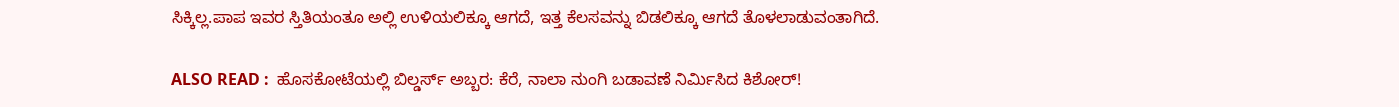ಸಿಕ್ಕಿಲ್ಲ.ಪಾಪ ಇವರ ಸ್ತಿತಿಯಂತೂ ಅಲ್ಲಿ ಉಳಿಯಲಿಕ್ಕೂ ಆಗದೆ, ಇತ್ತ ಕೆಲಸವನ್ನು ಬಿಡಲಿಕ್ಕೂ ಆಗದೆ ತೊಳಲಾಡುವಂತಾಗಿದೆ.

ALSO READ :  ಹೊಸಕೋಟೆಯಲ್ಲಿ ಬಿಲ್ಡರ್ಸ್‌ ಅಬ್ಬರ: ಕೆರೆ, ನಾಲಾ ನುಂಗಿ ಬಡಾವಣೆ ನಿರ್ಮಿಸಿದ ಕಿಶೋರ್!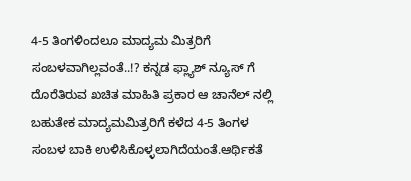4-5 ತಿಂಗಳಿಂದಲೂ ಮಾದ್ಯಮ ಮಿತ್ರರಿಗೆ ಸಂಬಳವಾಗಿಲ್ಲವಂತೆ..!? ಕನ್ನಡ ಫ್ಲ್ಯಾಶ್‌ ನ್ಯೂಸ್‌ ಗೆ ದೊರೆತಿರುವ ಖಚಿತ ಮಾಹಿತಿ ಪ್ರಕಾರ ಆ ಚಾನೆಲ್‌ ನಲ್ಲಿ ಬಹುತೇಕ ಮಾದ್ಯಮಮಿತ್ರರಿಗೆ ಕಳೆದ 4-5 ತಿಂಗಳ ಸಂಬಳ ಬಾಕಿ ಉಳಿಸಿಕೊಳ್ಳಲಾಗಿದೆಯಂತೆ.ಆರ್ಥಿಕತೆ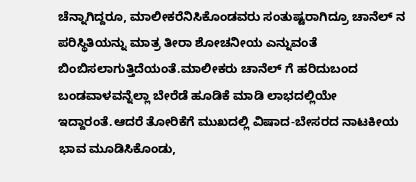ಚೆನ್ನಾಗಿದ್ದರೂ, ಮಾಲೀಕರೆನಿಸಿಕೊಂಡವರು ಸಂತುಷ್ಟರಾಗಿದ್ರೂ ಚಾನೆಲ್‌ ನ ಪರಿಸ್ಥಿತಿಯನ್ನು ಮಾತ್ರ ತೀರಾ ಶೋಚನೀಯ ಎನ್ನುವಂತೆ  ಬಿಂಬಿಸಲಾಗುತ್ತಿದೆಯಂತೆ.ಮಾಲೀಕರು ಚಾನೆಲ್‌ ಗೆ ಹರಿದುಬಂದ ಬಂಡವಾಳವನ್ನೆಲ್ಲಾ ಬೇರೆಡೆ ಹೂಡಿಕೆ ಮಾಡಿ ಲಾಭದಲ್ಲಿಯೇ ಇದ್ದಾರಂತೆ.ಆದರೆ ತೋರಿಕೆಗೆ ಮುಖದಲ್ಲಿ ವಿಷಾದ-ಬೇಸರದ ನಾಟಕೀಯ ಭಾವ ಮೂಡಿಸಿಕೊಂಡು,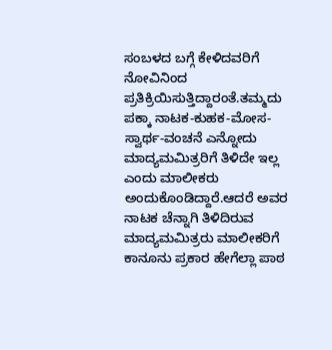ಸಂಬಳದ ಬಗ್ಗೆ ಕೇಳಿದವರಿಗೆ ನೋವಿನಿಂದ ಪ್ರತಿಕ್ರಿಯಿಸುತ್ತಿದ್ದಾರಂತೆ.ತಮ್ಮದು ಪಕ್ಕಾ ನಾಟಕ-ಕುಹಕ-ಮೋಸ-ಸ್ವಾರ್ಥ-ವಂಚನೆ ಎನ್ನೋದು ಮಾದ್ಯಮಮಿತ್ರರಿಗೆ ತಿಳಿದೇ ಇಲ್ಲ ಎಂದು ಮಾಲೀಕರು ಅಂದುಕೊಂಡಿದ್ದಾರೆ.ಆದರೆ ಅವರ ನಾಟಕ ಚೆನ್ನಾಗಿ ತಿಳಿದಿರುವ ಮಾದ್ಯಮಮಿತ್ರರು ಮಾಲೀಕರಿಗೆ ಕಾನೂನು ಪ್ರಕಾರ ಹೇಗೆಲ್ಲಾ ಪಾಠ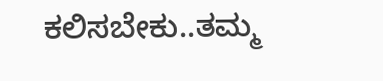ಕಲಿಸಬೇಕು..ತಮ್ಮ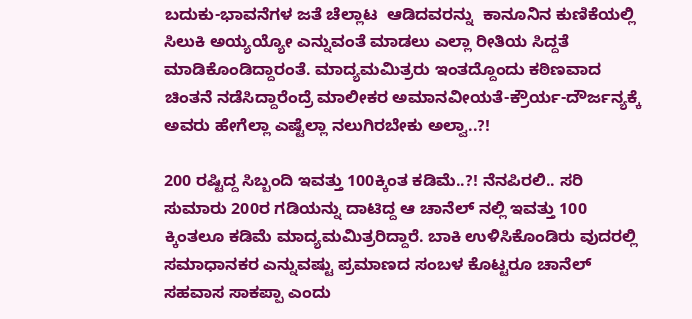ಬದುಕು-ಭಾವನೆಗಳ ಜತೆ ಚೆಲ್ಲಾಟ  ಆಡಿದವರನ್ನು  ಕಾನೂನಿನ ಕುಣಿಕೆಯಲ್ಲಿ ಸಿಲುಕಿ ಅಯ್ಯಯ್ಯೋ ಎನ್ನುವಂತೆ ಮಾಡಲು ಎಲ್ಲಾ ರೀತಿಯ ಸಿದ್ದತೆ ಮಾಡಿಕೊಂಡಿದ್ದಾರಂತೆ. ಮಾದ್ಯಮಮಿತ್ರರು ಇಂತದ್ದೊಂದು ಕಠಿಣವಾದ ಚಿಂತನೆ ನಡೆಸಿದ್ದಾರೆಂದ್ರೆ ಮಾಲೀಕರ ಅಮಾನವೀಯತೆ-ಕ್ರೌರ್ಯ-ದೌರ್ಜನ್ಯಕ್ಕೆ ಅವರು ಹೇಗೆಲ್ಲಾ ಎಷ್ಟೆಲ್ಲಾ ನಲುಗಿರಬೇಕು ಅಲ್ವಾ..?!

200 ರಷ್ಟಿದ್ದ ಸಿಬ್ಬಂದಿ ಇವತ್ತು 100ಕ್ಕಿಂತ ಕಡಿಮೆ..?! ನೆನಪಿರಲಿ.. ಸರಿ ಸುಮಾರು 200ರ ಗಡಿಯನ್ನು ದಾಟಿದ್ದ ಆ ಚಾನೆಲ್‌ ನಲ್ಲಿ ಇವತ್ತು 100 ಕ್ಕಿಂತಲೂ ಕಡಿಮೆ ಮಾದ್ಯಮಮಿತ್ರರಿದ್ದಾರೆ. ಬಾಕಿ ಉಳಿಸಿಕೊಂಡಿರು ವುದರಲ್ಲಿ ಸಮಾಧಾನಕರ ಎನ್ನುವಷ್ಟು ಪ್ರಮಾಣದ ಸಂಬಳ ಕೊಟ್ಟರೂ ಚಾನೆಲ್‌ ಸಹವಾಸ ಸಾಕಪ್ಪಾ ಎಂದು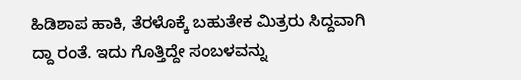ಹಿಡಿಶಾಪ ಹಾಕಿ, ತೆರಳೊಕ್ಕೆ ಬಹುತೇಕ ಮಿತ್ರರು ಸಿದ್ದವಾಗಿ ದ್ದಾ ರಂತೆ. ಇದು ಗೊತ್ತಿದ್ದೇ ಸಂಬಳವನ್ನು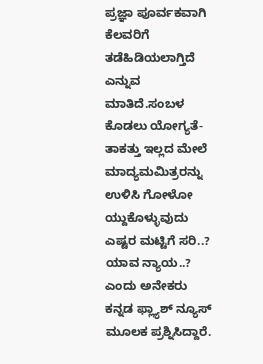ಪ್ರಜ್ಞಾ ಪೂರ್ವಕವಾಗಿ ಕೆಲವರಿಗೆ ತಡೆಹಿಡಿಯಲಾಗ್ತಿದೆ ಎನ್ನುವ ಮಾತಿದೆ.ಸಂಬಳ ಕೊಡಲು ಯೋಗ್ಯತೆ-ತಾಕತ್ತು ಇಲ್ಲದ ಮೇಲೆ ಮಾದ್ಯಮಮಿತ್ರರನ್ನು ಉಳಿಸಿ ಗೋಳೋ ಯ್ದುಕೊಳ್ಳುವುದು ಎಷ್ಟರ ಮಟ್ಟಿಗೆ ಸರಿ..? ಯಾವ ನ್ಯಾಯ..? ಎಂದು ಅನೇಕರು ಕನ್ನಡ ಫ್ಲ್ಯಾಶ್‌ ನ್ಯೂಸ್‌ ಮೂಲಕ ಪ್ರಶ್ನಿಸಿದ್ದಾರೆ.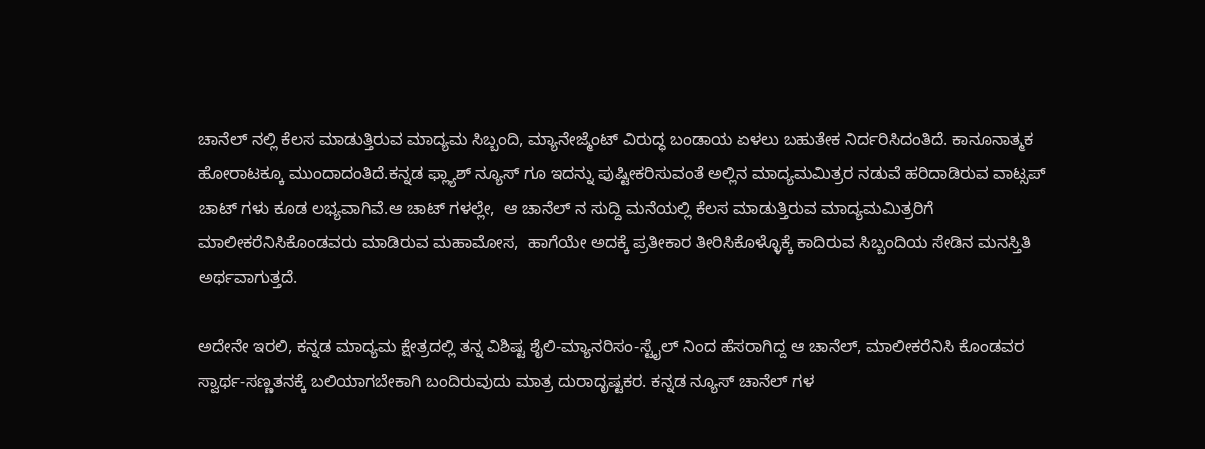ಚಾನೆಲ್‌ ನಲ್ಲಿ ಕೆಲಸ ಮಾಡುತ್ತಿರುವ ಮಾದ್ಯಮ ಸಿಬ್ಬಂದಿ, ಮ್ಯಾನೇಜ್ಮೆಂಟ್‌ ವಿರುದ್ಧ ಬಂಡಾಯ ಏಳಲು ಬಹುತೇಕ ನಿರ್ದರಿಸಿದಂತಿದೆ. ಕಾನೂನಾತ್ಮಕ ಹೋರಾಟಕ್ಕೂ ಮುಂದಾದಂತಿದೆ.ಕನ್ನಡ ಫ್ಲ್ಯಾಶ್‌ ನ್ಯೂಸ್‌ ಗೂ ಇದನ್ನು ಪುಷ್ಟೀಕರಿಸುವಂತೆ ಅಲ್ಲಿನ ಮಾದ್ಯಮಮಿತ್ರರ ನಡುವೆ ಹರಿದಾಡಿರುವ ವಾಟ್ಸಪ್‌ ಚಾಟ್‌ ಗಳು ಕೂಡ ಲಭ್ಯವಾಗಿವೆ.ಆ ಚಾಟ್‌ ಗಳಲ್ಲೇ,  ಆ ಚಾನೆಲ್‌ ನ ಸುದ್ದಿ ಮನೆಯಲ್ಲಿ ಕೆಲಸ ಮಾಡುತ್ತಿರುವ ಮಾದ್ಯಮಮಿತ್ರರಿಗೆ ಮಾಲೀಕರೆನಿಸಿಕೊಂಡವರು ಮಾಡಿರುವ ಮಹಾಮೋಸ,  ಹಾಗೆಯೇ ಅದಕ್ಕೆ ಪ್ರತೀಕಾರ ತೀರಿಸಿಕೊಳ್ಳೊಕ್ಕೆ ಕಾದಿರುವ ಸಿಬ್ಬಂದಿಯ ಸೇಡಿನ ಮನಸ್ತಿತಿ  ಅರ್ಥವಾಗುತ್ತದೆ.

ಅದೇನೇ ಇರಲಿ, ಕನ್ನಡ ಮಾದ್ಯಮ ಕ್ಷೇತ್ರದಲ್ಲಿ ತನ್ನ ವಿಶಿಷ್ಟ ಶೈಲಿ-ಮ್ಯಾನರಿಸಂ-ಸ್ಟೈಲ್‌ ನಿಂದ ಹೆಸರಾಗಿದ್ದ ಆ ಚಾನೆಲ್‌, ಮಾಲೀಕರೆನಿಸಿ ಕೊಂಡವರ ಸ್ವಾರ್ಥ-ಸಣ್ಣತನಕ್ಕೆ ಬಲಿಯಾಗಬೇಕಾಗಿ ಬಂದಿರುವುದು ಮಾತ್ರ ದುರಾದೃಷ್ಟಕರ. ಕನ್ನಡ ನ್ಯೂಸ್‌ ಚಾನೆಲ್‌ ಗಳ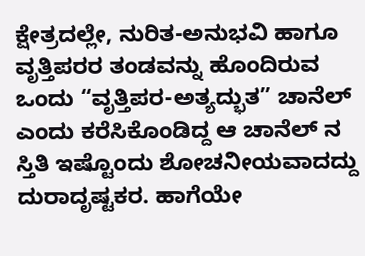ಕ್ಷೇತ್ರದಲ್ಲೇ, ನುರಿತ-ಅನುಭವಿ ಹಾಗೂ ವೃತ್ತಿಪರರ ತಂಡವನ್ನು ಹೊಂದಿರುವ ಒಂದು “ವೃತ್ತಿಪರ-ಅತ್ಯದ್ಭುತ” ಚಾನೆಲ್‌  ಎಂದು ಕರೆಸಿಕೊಂಡಿದ್ದ ಆ ಚಾನೆಲ್‌ ನ ಸ್ತಿತಿ ಇಷ್ಟೊಂದು ಶೋಚನೀಯವಾದದ್ದು ದುರಾದೃಷ್ಟಕರ. ಹಾಗೆಯೇ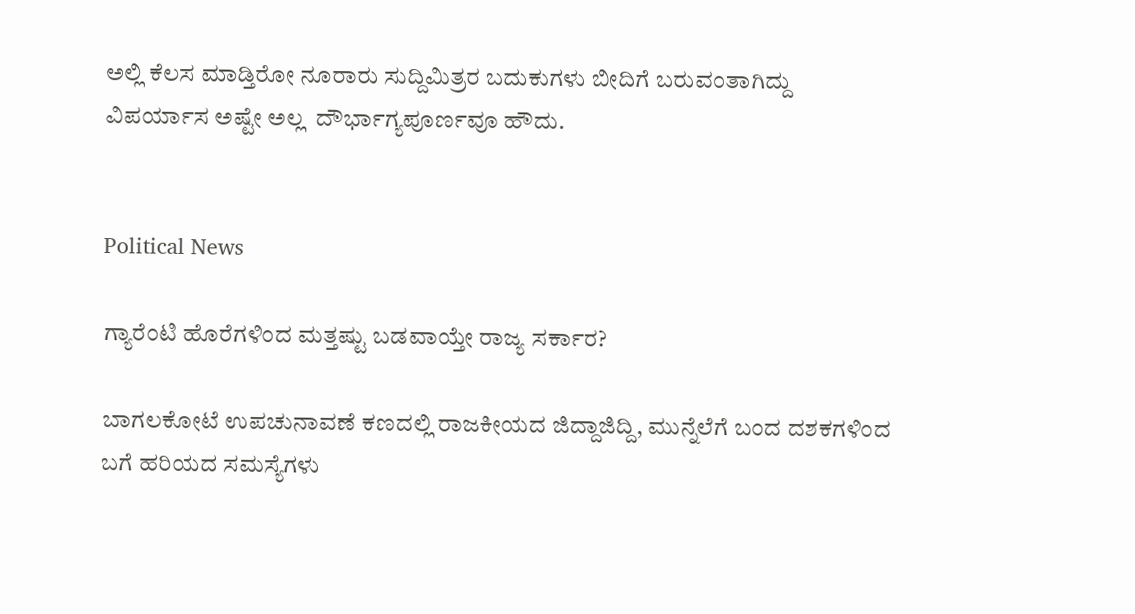ಅಲ್ಲಿ ಕೆಲಸ ಮಾಡ್ತಿರೋ ನೂರಾರು ಸುದ್ದಿಮಿತ್ರರ ಬದುಕುಗಳು ಬೀದಿಗೆ ಬರುವಂತಾಗಿದ್ದು    ವಿಪರ್ಯಾಸ ಅಷ್ಟೇ ಅಲ್ಲ  ದೌರ್ಭಾಗ್ಯಪೂರ್ಣವೂ ಹೌದು.


Political News

ಗ್ಯಾರೆಂಟಿ ಹೊರೆಗಳಿಂದ ಮತ್ತಷ್ಟು ಬಡವಾಯ್ತೇ ರಾಜ್ಯ ಸರ್ಕಾರ?

ಬಾಗಲಕೋಟೆ ಉಪಚುನಾವಣೆ ಕಣದಲ್ಲಿ ರಾಜಕೀಯದ ಜಿದ್ದಾಜಿದ್ದಿ, ಮುನ್ನೆಲೆಗೆ ಬಂದ ದಶಕಗಳಿಂದ ಬಗೆ ಹರಿಯದ ಸಮಸ್ಯೆಗಳು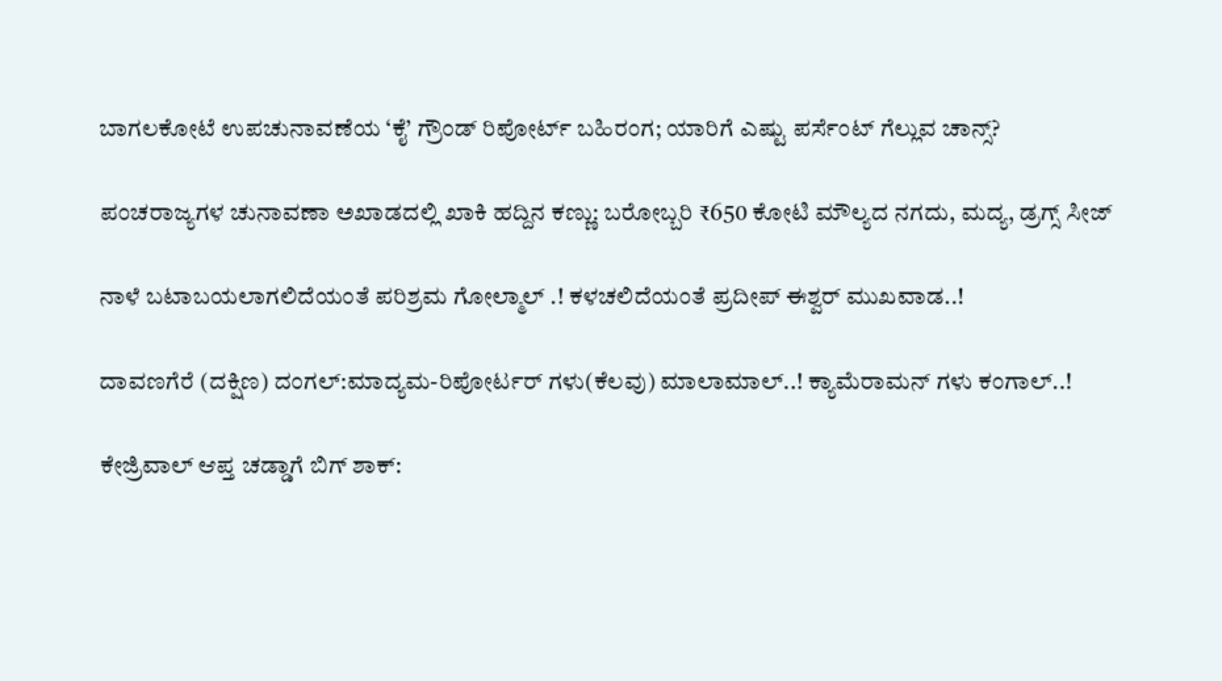ಬಾಗಲಕೋಟೆ ಉಪಚುನಾವಣೆಯ ‘ಕೈ’ ಗ್ರೌಂಡ್ ರಿಪೋರ್ಟ್ ಬಹಿರಂಗ; ಯಾರಿಗೆ ಎಷ್ಟು ಪರ್ಸೆಂಟ್ ಗೆಲ್ಲುವ ಚಾನ್ಸ್?

ಪಂಚರಾಜ್ಯಗಳ ಚುನಾವಣಾ ಅಖಾಡದಲ್ಲಿ ಖಾಕಿ ಹದ್ದಿನ ಕಣ್ಣು: ಬರೋಬ್ಬರಿ ₹650 ಕೋಟಿ ಮೌಲ್ಯದ ನಗದು, ಮದ್ಯ, ಡ್ರಗ್ಸ್ ಸೀಜ್

ನಾಳೆ ಬಟಾಬಯಲಾಗಲಿದೆಯಂತೆ ಪರಿಶ್ರಮ ಗೋಲ್ಮಾಲ್‌ .! ಕಳಚಲಿದೆಯಂತೆ ಪ್ರದೀಪ್‌ ಈಶ್ವರ್‌ ಮುಖವಾಡ..!

ದಾವಣಗೆರೆ (ದಕ್ಷಿಣ) ದಂಗಲ್‌:ಮಾದ್ಯಮ-ರಿಪೋರ್ಟರ್‌ ಗಳು(ಕೆಲವು) ಮಾಲಾಮಾಲ್..! ಕ್ಯಾಮೆರಾಮನ್‌ ಗಳು ಕಂಗಾಲ್..!

ಕೇಜ್ರಿವಾಲ್ ಆಪ್ತ ಚಡ್ಡಾಗೆ ಬಿಗ್ ಶಾಕ್: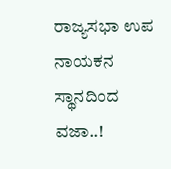ರಾಜ್ಯಸಭಾ ಉಪ ನಾಯಕನ ಸ್ಥಾನದಿಂದ ವಜಾ..!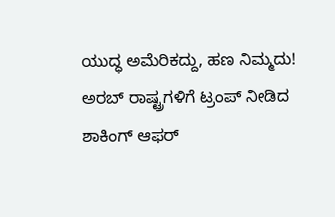ಯುದ್ಧ ಅಮೆರಿಕದ್ದು, ಹಣ ನಿಮ್ಮದು! ಅರಬ್ ರಾಷ್ಟ್ರಗಳಿಗೆ ಟ್ರಂಪ್ ನೀಡಿದ ಶಾಕಿಂಗ್ ಆಫರ್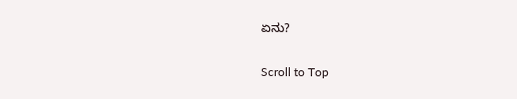ಏನು?

Scroll to Top